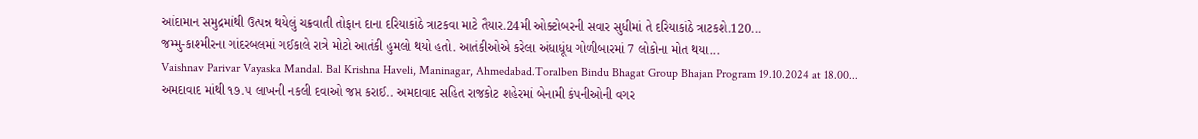આંદામાન સમુદ્રમાંથી ઉત્પન્ન થયેલું ચક્રવાતી તોફાન દાના દરિયાકાંઠે ત્રાટકવા માટે તૈયાર.24મી ઓક્ટોબરની સવાર સુધીમાં તે દરિયાકાંઠે ત્રાટકશે.120...
જમ્મુ-કાશ્મીરના ગાંદરબલમાં ગઈકાલે રાત્રે મોટો આતંકી હુમલો થયો હતો. આતંકીઓએ કરેલા અંધાધૂંધ ગોળીબારમાં 7 લોકોના મોત થયા...
Vaishnav Parivar Vayaska Mandal. Bal Krishna Haveli, Maninagar, Ahmedabad.Toralben Bindu Bhagat Group Bhajan Program 19.10.2024 at 18.00...
અમદાવાદ માંથી ૧૭.૫ લાખની નકલી દવાઓ જપ્ત કરાઈ.. અમદાવાદ સહિત રાજકોટ શહેરમાં બેનામી કંપનીઓની વગર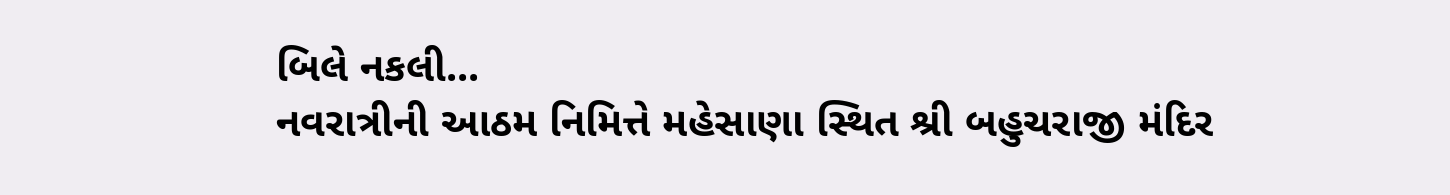બિલે નકલી...
નવરાત્રીની આઠમ નિમિત્તે મહેસાણા સ્થિત શ્રી બહુચરાજી મંદિર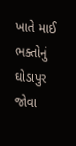ખાતે માઈ ભક્તોનું ઘોડાપુર જોવા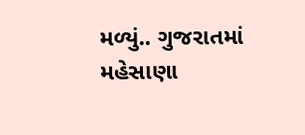મળ્યું.. ગુજરાતમાં મહેસાણા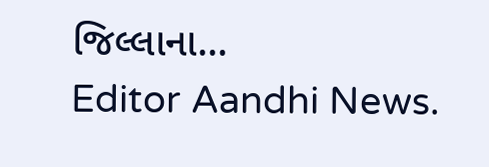જિલ્લાના...
Editor Aandhi News.